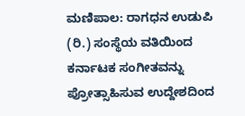ಮಣಿಪಾಲ: ರಾಗಧನ ಉಡುಪಿ (ರಿ.) ಸಂಸ್ಥೆಯ ವತಿಯಿಂದ ಕರ್ನಾಟಕ ಸಂಗೀತವನ್ನು ಪ್ರೋತ್ಸಾಹಿಸುವ ಉದ್ದೇಶದಿಂದ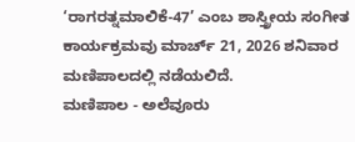‘ರಾಗರತ್ನಮಾಲಿಕೆ-47’ ಎಂಬ ಶಾಸ್ತ್ರೀಯ ಸಂಗೀತ ಕಾರ್ಯಕ್ರಮವು ಮಾರ್ಚ್ 21, 2026 ಶನಿವಾರ ಮಣಿಪಾಲದಲ್ಲಿ ನಡೆಯಲಿದೆ.
ಮಣಿಪಾಲ - ಅಲೆವೂರು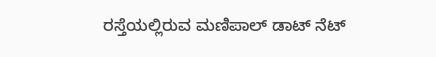ರಸ್ತೆಯಲ್ಲಿರುವ ಮಣಿಪಾಲ್ ಡಾಟ್ ನೆಟ್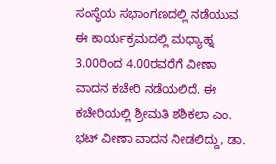ಸಂಸ್ಥೆಯ ಸಭಾಂಗಣದಲ್ಲಿ ನಡೆಯುವ ಈ ಕಾರ್ಯಕ್ರಮದಲ್ಲಿ ಮಧ್ಯಾಹ್ನ 3.00ರಿಂದ 4.00ರವರೆಗೆ ವೀಣಾ ವಾದನ ಕಚೇರಿ ನಡೆಯಲಿದೆ. ಈ ಕಚೇರಿಯಲ್ಲಿ ಶ್ರೀಮತಿ ಶಶಿಕಲಾ ಎಂ. ಭಟ್ ವೀಣಾ ವಾದನ ನೀಡಲಿದ್ದು, ಡಾ.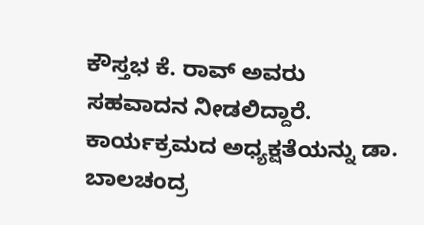ಕೌಸ್ತಭ ಕೆ. ರಾವ್ ಅವರು ಸಹವಾದನ ನೀಡಲಿದ್ದಾರೆ. ಕಾರ್ಯಕ್ರಮದ ಅಧ್ಯಕ್ಷತೆಯನ್ನು ಡಾ. ಬಾಲಚಂದ್ರ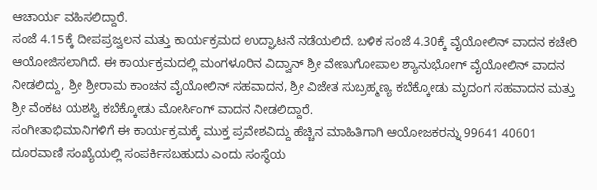ಆಚಾರ್ಯ ವಹಿಸಲಿದ್ದಾರೆ.
ಸಂಜೆ 4.15ಕ್ಕೆ ದೀಪಪ್ರಜ್ವಲನ ಮತ್ತು ಕಾರ್ಯಕ್ರಮದ ಉದ್ಘಾಟನೆ ನಡೆಯಲಿದೆ. ಬಳಿಕ ಸಂಜೆ 4.30ಕ್ಕೆ ವೈಯೋಲಿನ್ ವಾದನ ಕಚೇರಿ ಆಯೋಜಿಸಲಾಗಿದೆ. ಈ ಕಾರ್ಯಕ್ರಮದಲ್ಲಿ ಮಂಗಳೂರಿನ ವಿದ್ವಾನ್ ಶ್ರೀ ವೇಣುಗೋಪಾಲ ಶ್ಯಾನುಭೋಗ್ ವೈಯೋಲಿನ್ ವಾದನ ನೀಡಲಿದ್ದು, ಶ್ರೀ ಶ್ರೀರಾಮ ಕಾಂಚನ ವೈಯೋಲಿನ್ ಸಹವಾದನ, ಶ್ರೀ ವಿಜೇತ ಸುಬ್ರಹ್ಮಣ್ಯ ಕಬೆಕ್ಕೋಡು ಮೃದಂಗ ಸಹವಾದನ ಮತ್ತು ಶ್ರೀ ವೆಂಕಟ ಯಶಸ್ವಿ ಕಬೆಕ್ಕೋಡು ಮೋರ್ಸಿಂಗ್ ವಾದನ ನೀಡಲಿದ್ದಾರೆ.
ಸಂಗೀತಾಭಿಮಾನಿಗಳಿಗೆ ಈ ಕಾರ್ಯಕ್ರಮಕ್ಕೆ ಮುಕ್ತ ಪ್ರವೇಶವಿದ್ದು ಹೆಚ್ಚಿನ ಮಾಹಿತಿಗಾಗಿ ಆಯೋಜಕರನ್ನು 99641 40601 ದೂರವಾಣಿ ಸಂಖ್ಯೆಯಲ್ಲಿ ಸಂಪರ್ಕಿಸಬಹುದು ಎಂದು ಸಂಸ್ಥೆಯ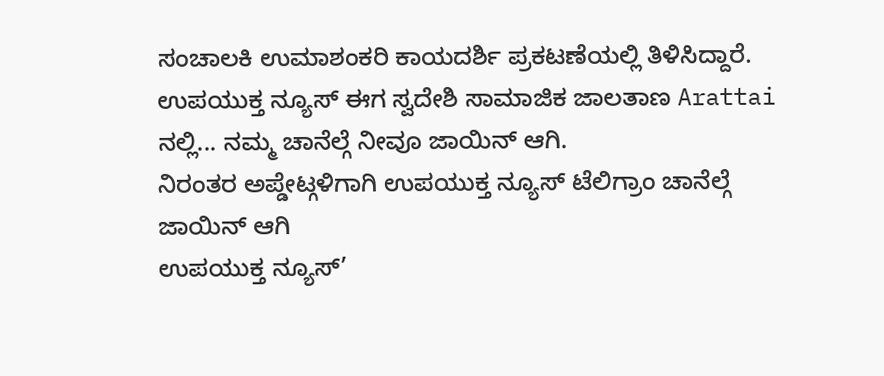ಸಂಚಾಲಕಿ ಉಮಾಶಂಕರಿ ಕಾಯದರ್ಶಿ ಪ್ರಕಟಣೆಯಲ್ಲಿ ತಿಳಿಸಿದ್ದಾರೆ.
ಉಪಯುಕ್ತ ನ್ಯೂಸ್ ಈಗ ಸ್ವದೇಶಿ ಸಾಮಾಜಿಕ ಜಾಲತಾಣ Arattai ನಲ್ಲಿ... ನಮ್ಮ ಚಾನೆಲ್ಗೆ ನೀವೂ ಜಾಯಿನ್ ಆಗಿ.
ನಿರಂತರ ಅಪ್ಡೇಟ್ಗಳಿಗಾಗಿ ಉಪಯುಕ್ತ ನ್ಯೂಸ್ ಟೆಲಿಗ್ರಾಂ ಚಾನೆಲ್ಗೆ ಜಾಯಿನ್ ಆಗಿ
ಉಪಯುಕ್ತ ನ್ಯೂಸ್’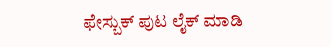ಫೇಸ್ಬುಕ್ ಪುಟ ಲೈಕ್ ಮಾಡಿ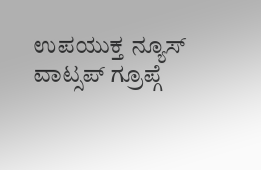ಉಪಯುಕ್ತ ನ್ಯೂಸ್ ವಾಟ್ಸಪ್ ಗ್ರೂಪ್ಗೆ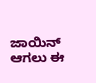ಜಾಯಿನ್ ಆಗಲು ಈ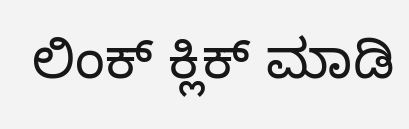ಲಿಂಕ್ ಕ್ಲಿಕ್ ಮಾಡಿ